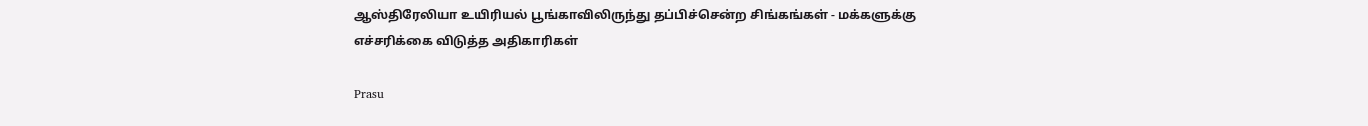ஆஸ்திரேலியா உயிரியல் பூங்காவிலிருந்து தப்பிச்சென்ற சிங்கங்கள் - மக்களுக்கு எச்சரிக்கை விடுத்த அதிகாரிகள்

Prasu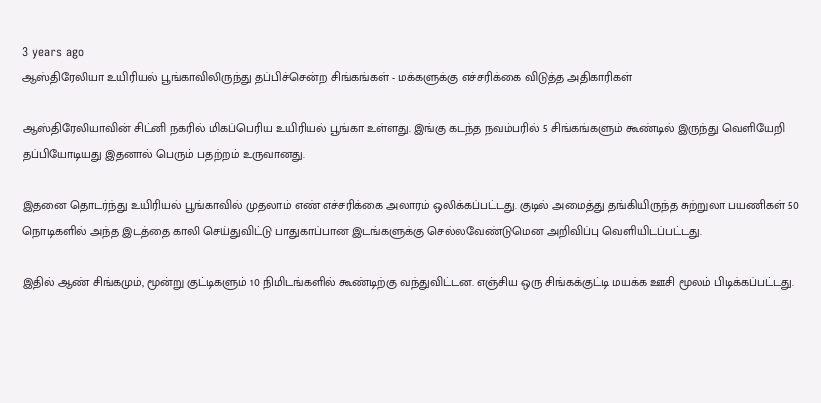3 years ago
ஆஸ்திரேலியா உயிரியல் பூங்காவிலிருந்து தப்பிச்சென்ற சிங்கங்கள் - மக்களுக்கு எச்சரிக்கை விடுத்த அதிகாரிகள்

ஆஸ்திரேலியாவின் சிட்னி நகரில் மிகப்பெரிய உயிரியல் பூங்கா உள்ளது. இங்கு கடந்த நவம்பரில் 5 சிங்கங்களும் கூண்டில் இருந்து வெளியேறி தப்பியோடியது இதனால் பெரும் பதற்றம் உருவானது.

இதனை தொடர்ந்து உயிரியல் பூங்காவில் முதலாம் எண் எச்சரிக்கை அலாரம் ஒலிக்கப்பட்டது. குடில் அமைத்து தங்கியிருந்த சுற்றுலா பயணிகள் 50 நொடிகளில் அந்த இடத்தை காலி செய்துவிட்டு பாதுகாப்பான இடங்களுக்கு செல்லவேண்டுமென அறிவிப்பு வெளியிடப்பட்டது.

இதில் ஆண் சிங்கமும், மூன்று குட்டிகளும் 10 நிமிடங்களில் கூண்டிற்கு வந்துவிட்டன. எஞ்சிய ஒரு சிங்கக்குட்டி மயக்க ஊசி மூலம் பிடிக்கப்பட்டது.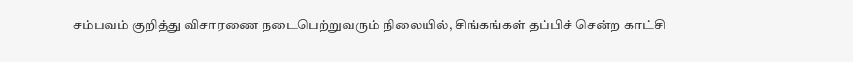சம்பவம் குறித்து விசாரணை நடைபெற்றுவரும் நிலையில், சிங்கங்கள் தப்பிச் சென்ற காட்சி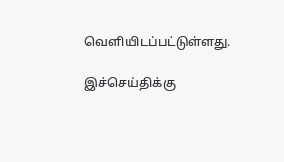வெளியிடப்பட்டுள்ளது.

இச்செய்திக்கு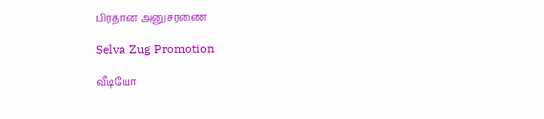பிரதான அனுசரணை

Selva Zug Promotion

வீடியோ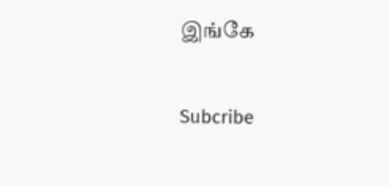இங்கே

Subcribe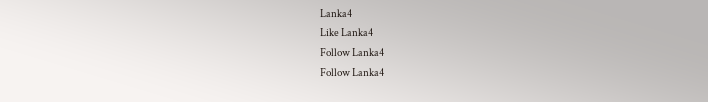Lanka4
Like Lanka4
Follow Lanka4
Follow Lanka4